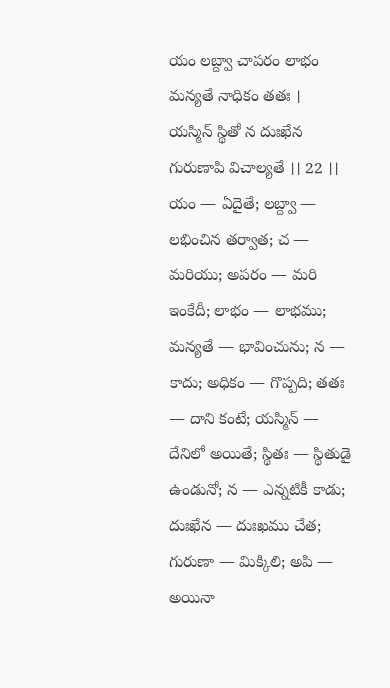యం లబ్ద్వా చాపరం లాభం మన్యతే నాధికం తతః ।
యస్మిన్ స్థితో న దుఃఖేన గురుణాపి విచాల్యతే ।। 22 ।।
యం — ఏదైతే; లబ్ద్వా — లభించిన తర్వాత; చ — మరియు; అపరం — మరి ఇంకేదీ; లాభం — లాభము; మన్యతే — భావించును; న — కాదు; అధికం — గొప్పది; తతః — దాని కంటే; యస్మిన్ — దేనిలో అయితే; స్థితః — స్థితుడై ఉండునో; న — ఎన్నటికీ కాడు; దుఃఖేన — దుఃఖము చేత; గురుణా — మిక్కిలి; అపి — అయినా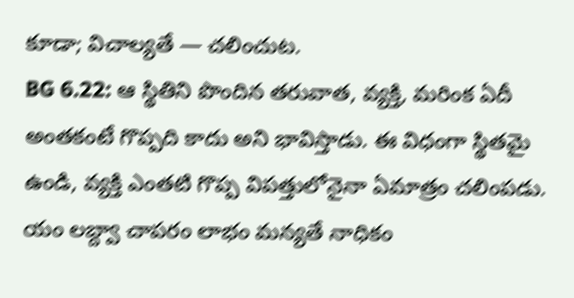కూడా; విచాల్యతే — చలించుట.
BG 6.22: ఆ స్థితిని పొందిన తరువాత, వ్యక్తి, మరింక ఏదీ అంతకంటే గొప్పది కాదు అని భావిస్తాడు. ఈ విధంగా స్థితమై ఉండి, వ్యక్తి ఎంతటి గొప్ప విపత్తులోనైనా ఏమాత్రం చలింపడు.
యం లబ్ద్వా చాపరం లాభం మన్యతే నాధికం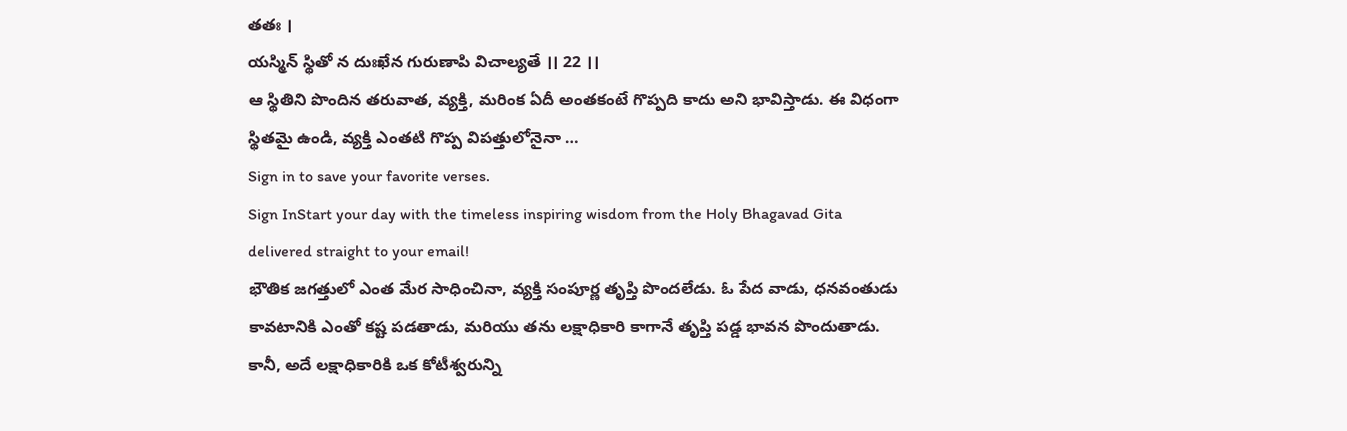తతః ।
యస్మిన్ స్థితో న దుఃఖేన గురుణాపి విచాల్యతే ।। 22 ।।
ఆ స్థితిని పొందిన తరువాత, వ్యక్తి, మరింక ఏదీ అంతకంటే గొప్పది కాదు అని భావిస్తాడు. ఈ విధంగా స్థితమై ఉండి, వ్యక్తి ఎంతటి గొప్ప విపత్తులోనైనా …
Sign in to save your favorite verses.
Sign InStart your day with the timeless inspiring wisdom from the Holy Bhagavad Gita delivered straight to your email!
భౌతిక జగత్తులో ఎంత మేర సాధించినా, వ్యక్తి సంపూర్ణ తృప్తి పొందలేడు. ఓ పేద వాడు, ధనవంతుడు కావటానికి ఎంతో కష్ట పడతాడు, మరియు తను లక్షాధికారి కాగానే తృప్తి పడ్డ భావన పొందుతాడు. కానీ, అదే లక్షాధికారికి ఒక కోటీశ్వరున్ని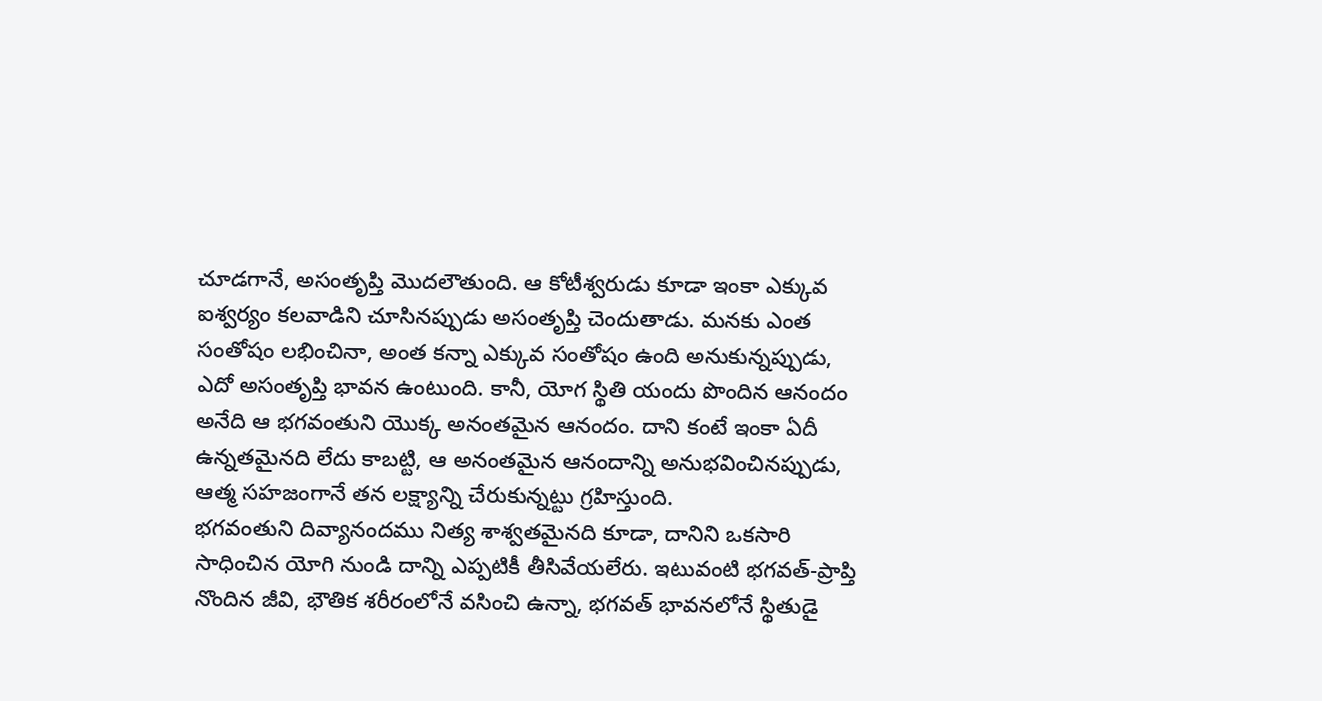చూడగానే, అసంతృప్తి మొదలౌతుంది. ఆ కోటీశ్వరుడు కూడా ఇంకా ఎక్కువ ఐశ్వర్యం కలవాడిని చూసినప్పుడు అసంతృప్తి చెందుతాడు. మనకు ఎంత సంతోషం లభించినా, అంత కన్నా ఎక్కువ సంతోషం ఉంది అనుకున్నప్పుడు, ఎదో అసంతృప్తి భావన ఉంటుంది. కానీ, యోగ స్థితి యందు పొందిన ఆనందం అనేది ఆ భగవంతుని యొక్క అనంతమైన ఆనందం. దాని కంటే ఇంకా ఏదీ ఉన్నతమైనది లేదు కాబట్టి, ఆ అనంతమైన ఆనందాన్ని అనుభవించినప్పుడు, ఆత్మ సహజంగానే తన లక్ష్యాన్ని చేరుకున్నట్టు గ్రహిస్తుంది.
భగవంతుని దివ్యానందము నిత్య శాశ్వతమైనది కూడా, దానిని ఒకసారి సాధించిన యోగి నుండి దాన్ని ఎప్పటికీ తీసివేయలేరు. ఇటువంటి భగవత్-ప్రాప్తి నొందిన జీవి, భౌతిక శరీరంలోనే వసించి ఉన్నా, భగవత్ భావనలోనే స్థితుడై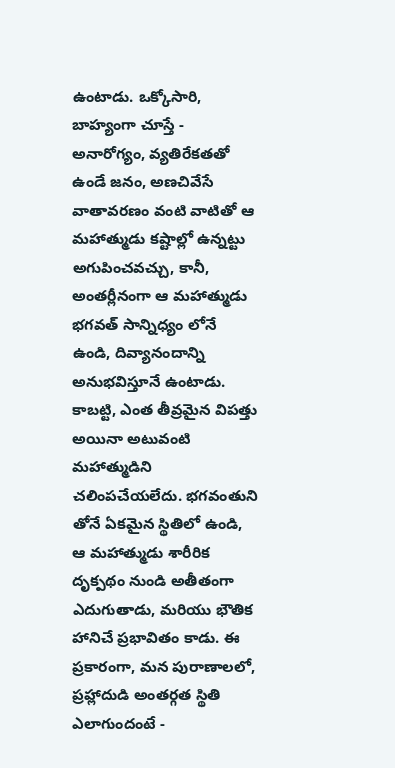ఉంటాడు. ఒక్కోసారి, బాహ్యంగా చూస్తే - అనారోగ్యం, వ్యతిరేకతతో ఉండే జనం, అణచివేసే వాతావరణం వంటి వాటితో ఆ మహాత్ముడు కష్టాల్లో ఉన్నట్టు అగుపించవచ్చు, కానీ, అంతర్లీనంగా ఆ మహాత్ముడు భగవత్ సాన్నిధ్యం లోనే ఉండి, దివ్యానందాన్ని అనుభవిస్తూనే ఉంటాడు. కాబట్టి, ఎంత తీవ్రమైన విపత్తు అయినా అటువంటి మహాత్ముడిని చలింపచేయలేదు. భగవంతుని తోనే ఏకమైన స్థితిలో ఉండి, ఆ మహాత్ముడు శారీరిక దృక్పథం నుండి అతీతంగా ఎదుగుతాడు, మరియు భౌతిక హానిచే ప్రభావితం కాడు. ఈ ప్రకారంగా, మన పురాణాలలో, ప్రహ్లాదుడి అంతర్గత స్థితి ఎలాగుందంటే -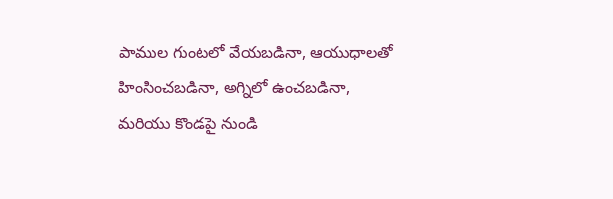పాముల గుంటలో వేయబడినా, ఆయుధాలతో హింసించబడినా, అగ్నిలో ఉంచబడినా, మరియు కొండపై నుండి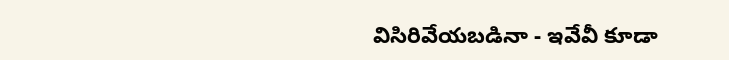విసిరివేయబడినా - ఇవేవీ కూడా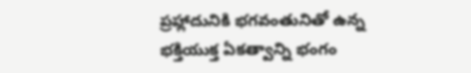ప్రహ్లాదునికి భగవంతునితో ఉన్న భక్తియుక్త ఏకత్వాన్ని భంగం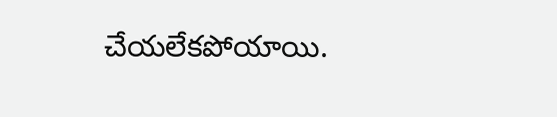చేయలేకపోయాయి.